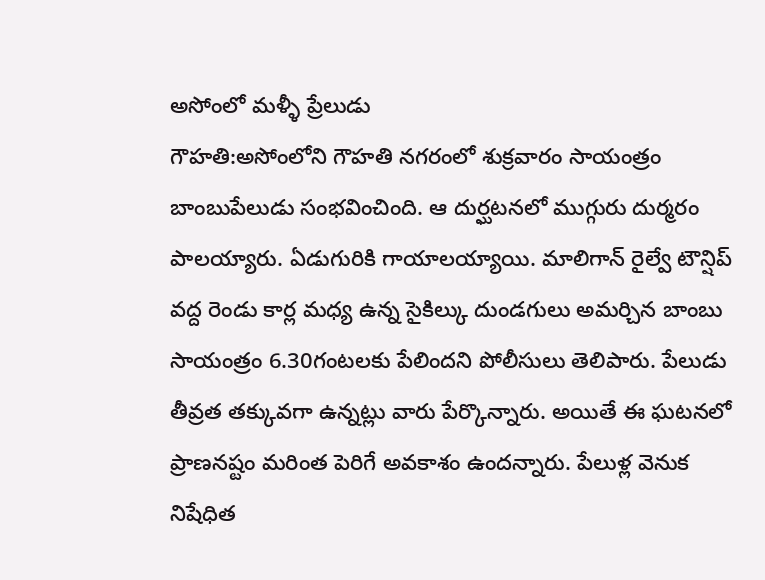అసోంలో మళ్ళీ ప్రేలుడు
గౌహతి:అసోంలోని గౌహతి నగరంలో శుక్రవారం సాయంత్రం బాంబుపేలుడు సంభవించింది. ఆ దుర్ఘటనలో ముగ్గురు దుర్మరం పాలయ్యారు. ఏడుగురికి గాయాలయ్యాయి. మాలిగాన్ రైల్వే టౌన్షిప్ వద్ద రెండు కార్ల మధ్య ఉన్న సైకిల్కు దుండగులు అమర్చిన బాంబు సాయంత్రం 6.30గంటలకు పేలిందని పోలీసులు తెలిపారు. పేలుడు తీవ్రత తక్కువగా ఉన్నట్లు వారు పేర్కొన్నారు. అయితే ఈ ఘటనలో ప్రాణనష్టం మరింత పెరిగే అవకాశం ఉందన్నారు. పేలుళ్ల వెనుక నిషేధిత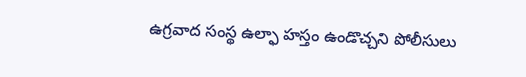ఉగ్రవాద సంస్థ ఉల్ఫా హస్తం ఉండొచ్చని పోలీసులు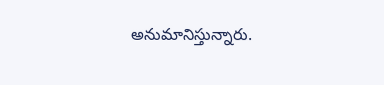అనుమానిస్తున్నారు.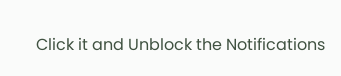Click it and Unblock the Notifications